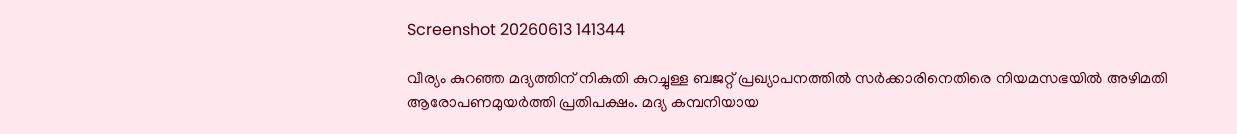Screenshot 20260613 141344

വീര്യം കുറഞ്ഞ മദ്യത്തിന് നികുതി കുറച്ചുള്ള ബജറ്റ് പ്രഖ്യാപനത്തില്‍ സര്‍ക്കാരിനെതിരെ നിയമസഭയില്‍ അഴിമതി ആരോപണമുയര്‍ത്തി പ്രതിപക്ഷം. മദ്യ കമ്പനിയായ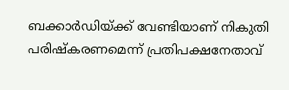ബക്കാര്‍ഡിയ്ക്ക് വേണ്ടിയാണ് നികുതി പരിഷ്‌കരണമെന്ന് പ്രതിപക്ഷനേതാവ്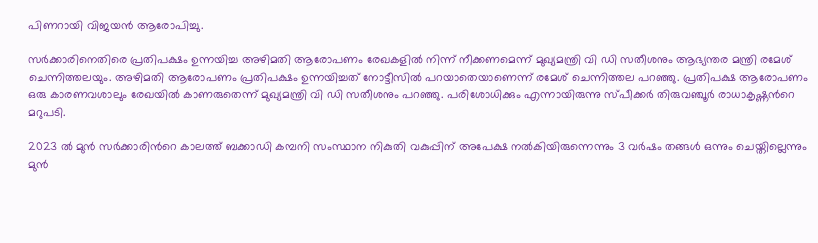പിണറായി വിജയന്‍ ആരോപിച്ചു.

സർക്കാരിനെതിരെ പ്രതിപക്ഷം ഉന്നയിച്ച അഴിമതി ആരോപണം രേഖകളിൽ നിന്ന് നീക്കണമെന്ന് മുഖ്യമന്ത്രി വി ഡി സതീശനും ആഭ്യന്തര മന്ത്രി രമേശ് ചെന്നിത്തലയും. അഴിമതി ആരോപണം പ്രതിപക്ഷം ഉന്നയിച്ചത് നോട്ടീസിൽ പറയാതെയാണെന്ന് രമേശ് ചെന്നിത്തല പറഞ്ഞു. പ്രതിപക്ഷ ആരോപണം ഒരു കാരണവശാലും രേഖയിൽ കാണരുതെന്ന് മുഖ്യമന്ത്രി വി ഡി സതീശനും പറഞ്ഞു. പരിശോധിക്കും എന്നായിരുന്നു സ്പീക്കർ തിരുവഞ്ചൂർ രാധാകൃഷ്ണന്‍റെ മറുപടി.

2023 ൽ മുൻ സർക്കാരിന്‍റെ കാലത്ത് ബക്കാഡി കമ്പനി സംസ്ഥാന നികുതി വകുപ്പിന് അപേക്ഷ നൽകിയിരുന്നെന്നും 3 വർഷം തങ്ങൾ ഒന്നും ചെയ്തില്ലെന്നും മുൻ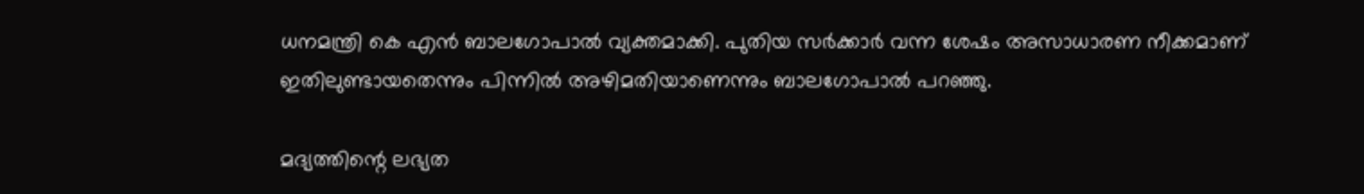ധനമന്ത്രി കെ എൻ ബാലഗോപാൽ വ്യക്തമാക്കി. പുതിയ സർക്കാർ വന്ന ശേഷം അസാധാരണ നീക്കമാണ് ഇതിലുണ്ടായതെന്നും പിന്നിൽ അഴിമതിയാണെന്നും ബാലഗോപാൽ പറഞ്ഞു.

മദ്യത്തിന്റെ ലഭ്യത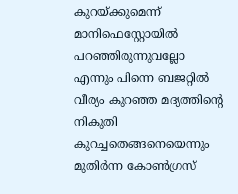കുറയ്ക്കുമെന്ന് മാനിഫെസ്റ്റോയില്‍ പറഞ്ഞിരുന്നുവല്ലോ എന്നും പിന്നെ ബജറ്റില്‍ വീര്യം കുറഞ്ഞ മദ്യത്തിന്റെ നികുതി കുറച്ചതെങ്ങനെയെന്നും മുതിര്‍ന്ന കോണ്‍ഗ്രസ്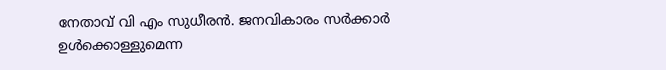നേതാവ് വി എം സുധീരന്‍. ജനവികാരം സര്‍ക്കാര്‍ ഉള്‍ക്കൊള്ളുമെന്ന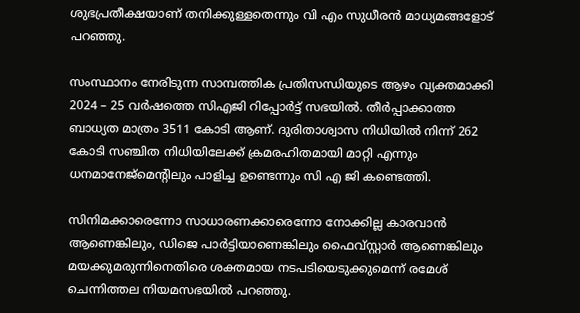ശുഭപ്രതീക്ഷയാണ് തനിക്കുള്ളതെന്നും വി എം സുധീരന്‍ മാധ്യമങ്ങളോട് പറഞ്ഞു.

സംസ്ഥാനം നേരിടുന്ന സാമ്പത്തിക പ്രതിസന്ധിയുടെ ആഴം വ്യക്തമാക്കി 2024 – 25 വർഷത്തെ സിഎജി റിപ്പോർട്ട് സഭയിൽ. തീർപ്പാക്കാത്ത ബാധ്യത മാത്രം 3511 കോടി ആണ്. ദുരിതാശ്വാസ നിധിയിൽ നിന്ന് 262 കോടി സഞ്ചിത നിധിയിലേക്ക് ക്രമരഹിതമായി മാറ്റി എന്നും ധനമാനേജ്മെന്റിലും പാളിച്ച ഉണ്ടെന്നും സി എ ജി കണ്ടെത്തി.

സിനിമക്കാരെന്നോ സാധാരണക്കാരെന്നോ നോക്കില്ല കാരവാൻ ആണെങ്കിലും, ഡിജെ പാർട്ടിയാണെങ്കിലും ഫൈവ്സ്റ്റാർ ആണെങ്കിലും മയക്കുമരുന്നിനെതിരെ ശക്തമായ നടപടിയെടുക്കുമെന്ന് രമേശ് ചെന്നിത്തല നിയമസഭയിൽ പറഞ്ഞു.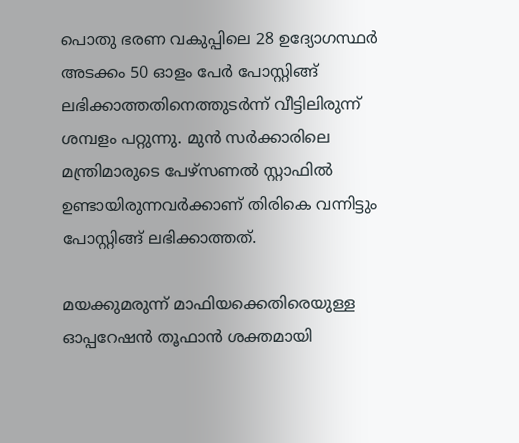പൊതു ഭരണ വകുപ്പിലെ 28 ഉദ്യോഗസ്ഥര്‍ അടക്കം 50 ഓളം പേർ പോസ്റ്റിങ്ങ് ലഭിക്കാത്തതിനെത്തുടര്‍ന്ന് വീട്ടിലിരുന്ന് ശമ്പളം പറ്റുന്നു. മുന്‍ സര്‍ക്കാരിലെ മന്ത്രിമാരുടെ പേഴ്‌സണല്‍ സ്റ്റാഫില്‍ ഉണ്ടായിരുന്നവര്‍ക്കാണ് തിരികെ വന്നിട്ടും പോസ്റ്റിങ്ങ് ലഭിക്കാത്തത്.

മയക്കുമരുന്ന് മാഫിയക്കെതിരെയുള്ള ഓപ്പറേഷൻ തൂഫാൻ ശക്തമായി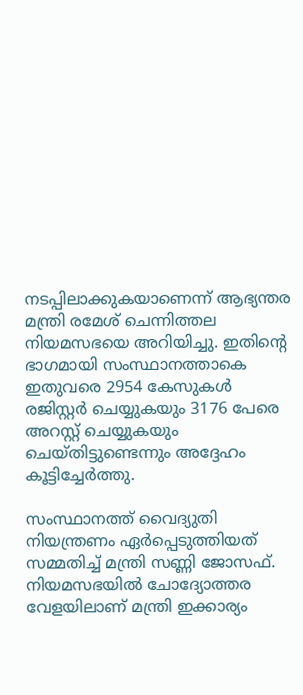നടപ്പിലാക്കുകയാണെന്ന് ആഭ്യന്തര മന്ത്രി രമേശ് ചെന്നിത്തല നിയമസഭയെ അറിയിച്ചു. ഇതിന്റെ ഭാഗമായി സംസ്ഥാനത്താകെ ഇതുവരെ 2954 കേസുകൾ രജിസ്റ്റർ ചെയ്യുകയും 3176 പേരെ അറസ്റ്റ് ചെയ്യുകയും ചെയ്തിട്ടുണ്ടെന്നും അദ്ദേഹം കൂട്ടിച്ചേർത്തു.

സംസ്ഥാനത്ത് വൈദ്യുതി നിയന്ത്രണം ഏര്‍പ്പെടുത്തിയത് സമ്മതിച്ച് മന്ത്രി സണ്ണി ജോസഫ്. നിയമസഭയില്‍ ചോദ്യോത്തര വേളയിലാണ് മന്ത്രി ഇക്കാര്യം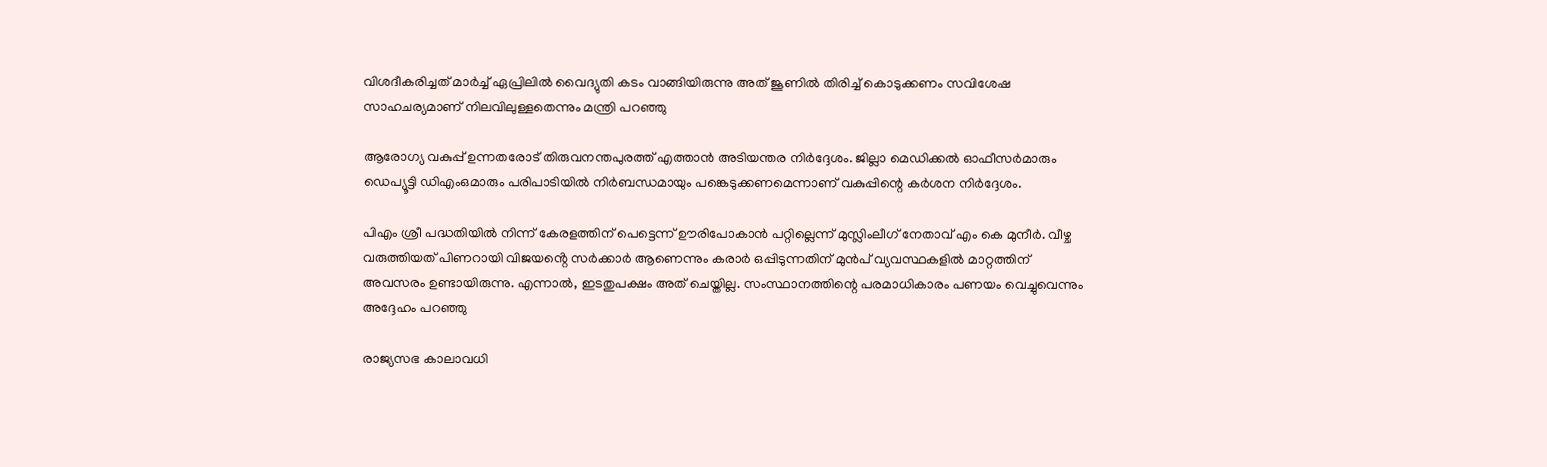വിശദീകരിച്ചത് മാർച്ച് ഏപ്രിലിൽ വൈദ്യുതി കടം വാങ്ങിയിരുന്നു അത് ജൂണിൽ തിരിച്ച് കൊടുക്കണം സവിശേഷ സാഹചര്യമാണ് നിലവിലുള്ളതെന്നും മന്ത്രി പറഞ്ഞു

ആരോഗ്യ വകുപ്പ് ഉന്നതരോട് തിരുവനന്തപുരത്ത് എത്താൻ അടിയന്തര നിർദ്ദേശം. ജില്ലാ മെഡിക്കൽ ഓഫീസർമാരും ഡെപ്യൂട്ടി ഡിഎംഒമാരും പരിപാടിയിൽ നിർബന്ധമായും പങ്കെടുക്കണമെന്നാണ് വകുപ്പിന്റെ കർശന നിർദ്ദേശം.

പിഎം ശ്രീ പദ്ധതിയിൽ നിന്ന് കേരളത്തിന് പെട്ടെന്ന് ഊരിപോകാൻ പറ്റില്ലെന്ന് മുസ്ലിംലീഗ് നേതാവ് എം കെ മുനീർ. വീഴ്ച വരുത്തിയത് പിണറായി വിജയൻ്റെ സർക്കാർ ആണെന്നും കരാർ ഒപ്പിടുന്നതിന് മുൻപ് വ്യവസ്ഥകളിൽ മാറ്റത്തിന് അവസരം ഉണ്ടായിരുന്നു. എന്നാൽ, ഇടതുപക്ഷം അത് ചെയ്തില്ല. സംസ്ഥാനത്തിന്റെ പരമാധികാരം പണയം വെച്ചുവെന്നും അദ്ദേഹം പറഞ്ഞു

രാജ്യസഭ കാലാവധി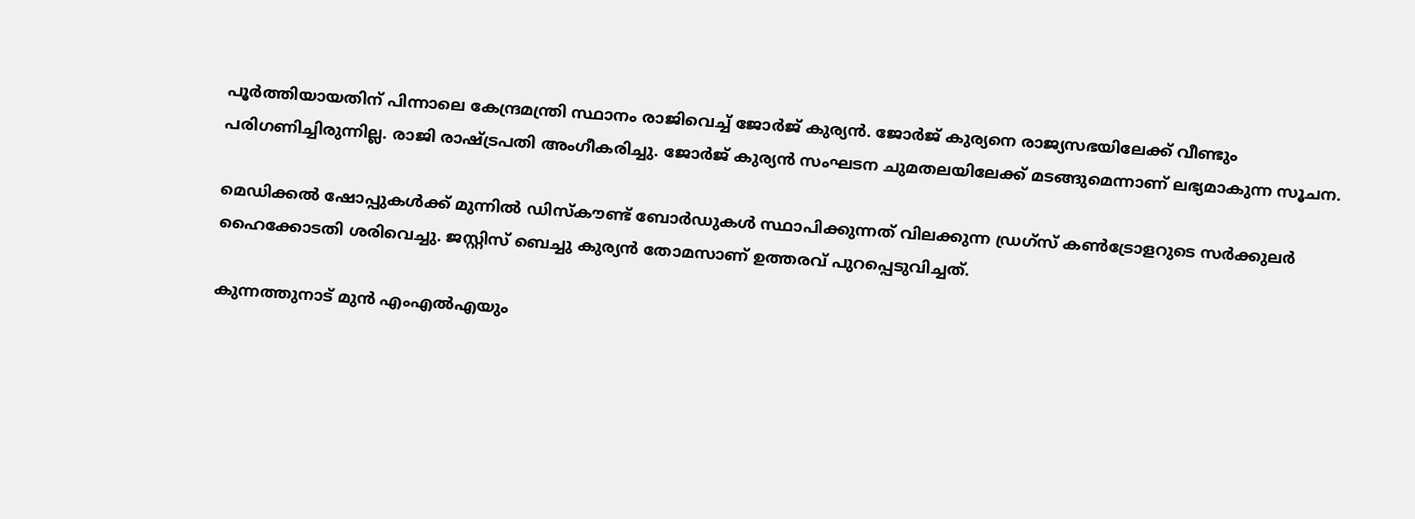പൂർത്തിയായതിന് പിന്നാലെ കേന്ദ്രമന്ത്രി സ്ഥാനം രാജിവെച്ച് ജോർജ് കുര്യൻ. ജോർജ് കുര്യനെ രാജ്യസഭയിലേക്ക് വീണ്ടും പരിഗണിച്ചിരുന്നില്ല. രാജി രാഷ്ട്രപതി അംഗീകരിച്ചു. ജോർജ് കുര്യൻ സംഘടന ചുമതലയിലേക്ക് മടങ്ങുമെന്നാണ് ലഭ്യമാകുന്ന സൂചന.

മെഡിക്കൽ ഷോപ്പുകൾക്ക് മുന്നിൽ ഡിസ്കൗണ്ട് ബോർഡുകൾ സ്ഥാപിക്കുന്നത് വിലക്കുന്ന ഡ്രഗ്സ് കൺട്രോളറുടെ സർക്കുലർ ഹൈക്കോടതി ശരിവെച്ചു. ജസ്റ്റിസ് ബെച്ചു കുര്യൻ തോമസാണ് ഉത്തരവ് പുറപ്പെടുവിച്ചത്.

കുന്നത്തുനാട് മുന്‍ എംഎല്‍എയും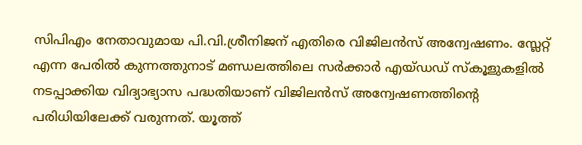സിപിഎം നേതാവുമായ പി.വി.ശ്രീനിജന് എതിരെ വിജിലൻസ് അന്വേഷണം. സ്ലേറ്റ് എന്ന പേരില്‍ കുന്നത്തുനാട് മണ്ഡലത്തിലെ സര്‍ക്കാര്‍ എയ്ഡഡ് സ്കൂളുകളില്‍ നടപ്പാക്കിയ വിദ്യാഭ്യാസ പദ്ധതിയാണ് വിജിലന്‍സ് അന്വേഷണത്തിന്‍റെ പരിധിയിലേക്ക് വരുന്നത്. യൂത്ത്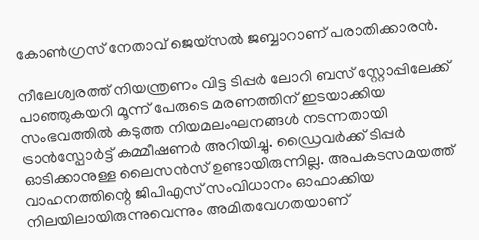കോണ്‍ഗ്രസ് നേതാവ് ജെയ്സല്‍ ജബ്ബാറാണ് പരാതിക്കാരൻ.

നീലേശ്വരത്ത് നിയന്ത്രണം വിട്ട ടിപ്പർ ലോറി ബസ് സ്റ്റോപ്പിലേക്ക് പാഞ്ഞുകയറി മൂന്ന് പേരുടെ മരണത്തിന് ഇടയാക്കിയ സംഭവത്തിൽ കടുത്ത നിയമലംഘനങ്ങൾ നടന്നതായി ട്രാൻസ്പോർട്ട് കമ്മീഷണർ അറിയിച്ചു. ഡ്രൈവർക്ക് ടിപ്പർ ഓടിക്കാനുള്ള ലൈസൻസ് ഉണ്ടായിരുന്നില്ല. അപകടസമയത്ത് വാഹനത്തിന്റെ ജിപിഎസ് സംവിധാനം ഓഫാക്കിയ നിലയിലായിരുന്നുവെന്നും അമിതവേഗതയാണ്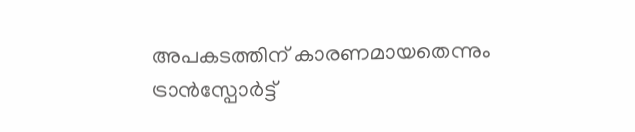അപകടത്തിന് കാരണമായതെന്നും ട്രാൻസ്പോർട്ട്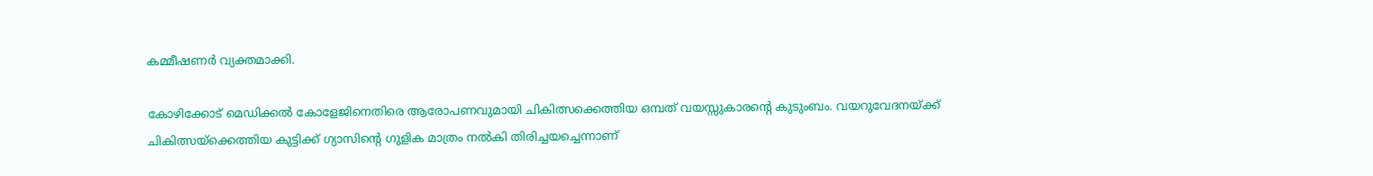കമ്മീഷണർ വ്യക്തമാക്കി.

കോഴിക്കോട് മെഡിക്കൽ കോളേജിനെതിരെ ആരോപണവുമായി ചികിത്സക്കെത്തിയ ഒമ്പത് വയസ്സുകാരന്റെ കുടുംബം. വയറുവേദനയ്ക്ക് ചികിത്സയ്ക്കെത്തിയ കുട്ടിക്ക് ഗ്യാസിന്റെ ഗുളിക മാത്രം നൽകി തിരിച്ചയച്ചെന്നാണ്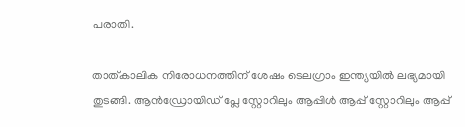പരാതി.

താത്കാലിക നിരോധനത്തിന് ശേഷം ടെലഗ്രാം ഇന്ത്യയിൽ ലഭ്യമായി തുടങ്ങി. ആൻഡ്രോയിഡ് പ്ലേ സ്റ്റോറിലും ആപ്പിൾ ആപ്പ് സ്റ്റോറിലും ആപ്പ്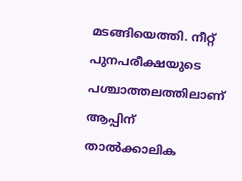മടങ്ങിയെത്തി. നീറ്റ് പുനപരീക്ഷയുടെ പശ്ചാത്തലത്തിലാണ് ആപ്പിന് താൽക്കാലിക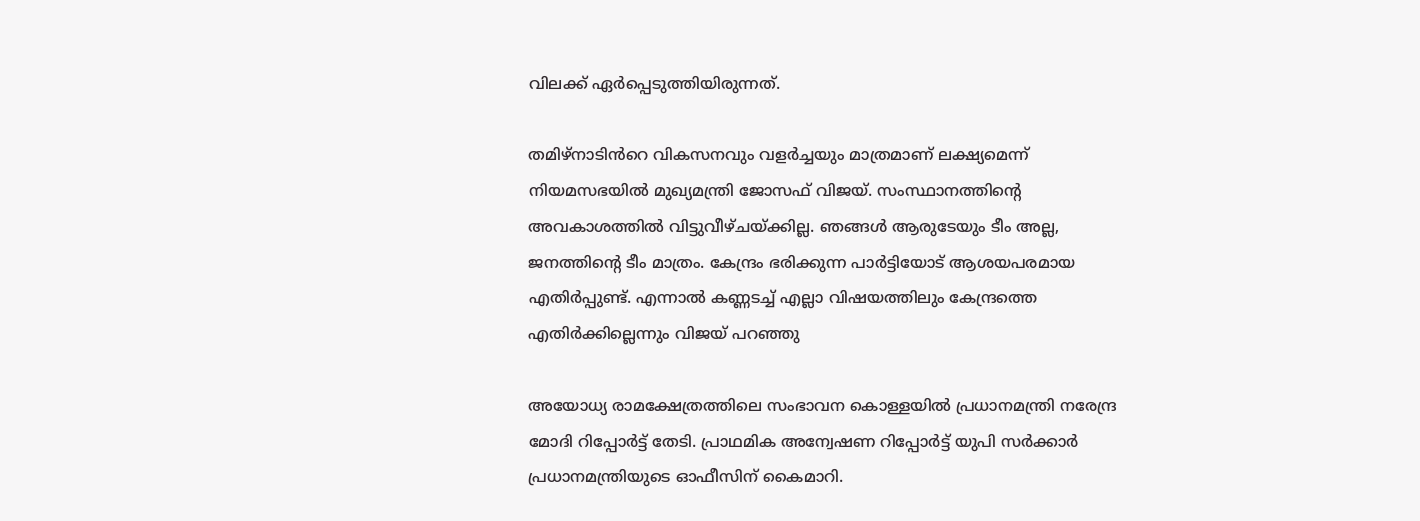വിലക്ക് ഏർപ്പെടുത്തിയിരുന്നത്.

തമിഴ്‍നാടിൻറെ വികസനവും വളർച്ചയും മാത്രമാണ് ലക്ഷ്യമെന്ന് നിയമസഭയില്‍ മുഖ്യമന്ത്രി ജോസഫ് വിജയ്. സംസ്ഥാനത്തിന്റെ അവകാശത്തിൽ വിട്ടുവീഴ്ചയ്ക്കില്ല. ഞങ്ങൾ ആരുടേയും ടീം അല്ല, ജനത്തിന്റെ ടീം മാത്രം. കേന്ദ്രം ഭരിക്കുന്ന പാർട്ടിയോട് ആശയപരമായ എതിർപ്പുണ്ട്. എന്നാൽ കണ്ണടച്ച് എല്ലാ വിഷയത്തിലും കേന്ദ്രത്തെ എതിർക്കില്ലെന്നും വിജയ് പറഞ്ഞു

അയോധ്യ രാമക്ഷേത്രത്തിലെ സംഭാവന കൊള്ളയിൽ പ്രധാനമന്ത്രി നരേന്ദ്ര മോദി റിപ്പോർട്ട് തേടി. പ്രാഥമിക അന്വേഷണ റിപ്പോർട്ട് യുപി സർക്കാർ പ്രധാനമന്ത്രിയുടെ ഓഫീസിന് കൈമാറി.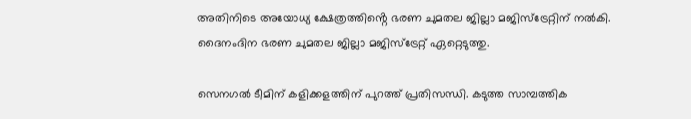അതിനിടെ അയോധ്യ ക്ഷേത്രത്തിൻ്റെ ഭരണ ചുമതല ജില്ലാ മജിസ്‌ട്രേറ്റിന് നൽകി. ദൈനംദിന ഭരണ ചുമതല ജില്ലാ മജിസ്‌ട്രേറ്റ് ഏറ്റെടുത്തു.

സെനഗൽ ടീമിന് കളിക്കളത്തിന് പുറത്ത് പ്രതിസന്ധി. കടുത്ത സാമ്പത്തിക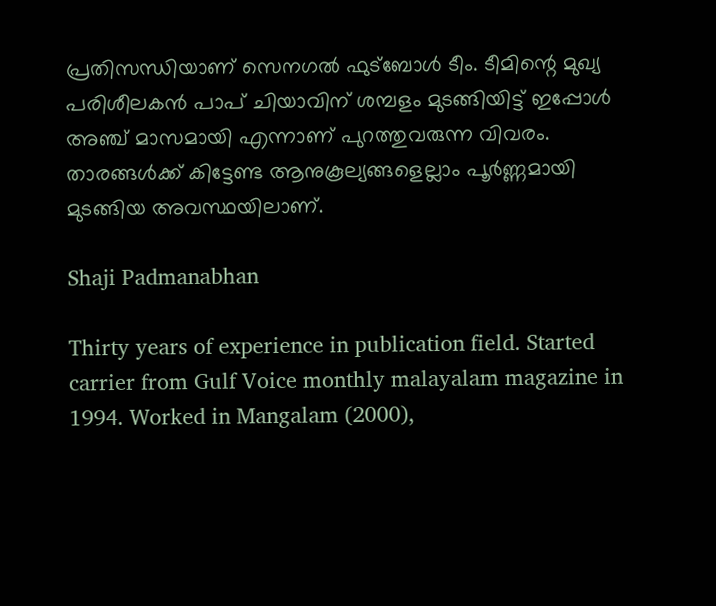പ്രതിസന്ധിയാണ് സെനഗൽ ഫുട്ബോൾ ടീം. ടീമിന്റെ മുഖ്യ പരിശീലകൻ പാപ് ചിയാവിന് ശമ്പളം മുടങ്ങിയിട്ട് ഇപ്പോൾ അഞ്ച് മാസമായി എന്നാണ് പുറത്തുവരുന്ന വിവരം. താരങ്ങൾക്ക് കിട്ടേണ്ട ആനുകൂല്യങ്ങളെല്ലാം പൂർണ്ണമായി മുടങ്ങിയ അവസ്ഥയിലാണ്.

Shaji Padmanabhan

Thirty years of experience in publication field. Started carrier from Gulf Voice monthly malayalam magazine in 1994. Worked in Mangalam (2000),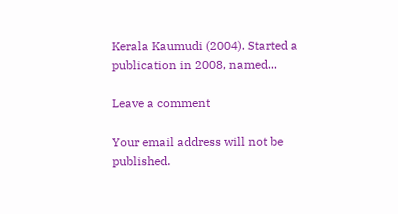Kerala Kaumudi (2004). Started a publication in 2008, named...

Leave a comment

Your email address will not be published.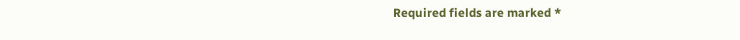Required fields are marked *